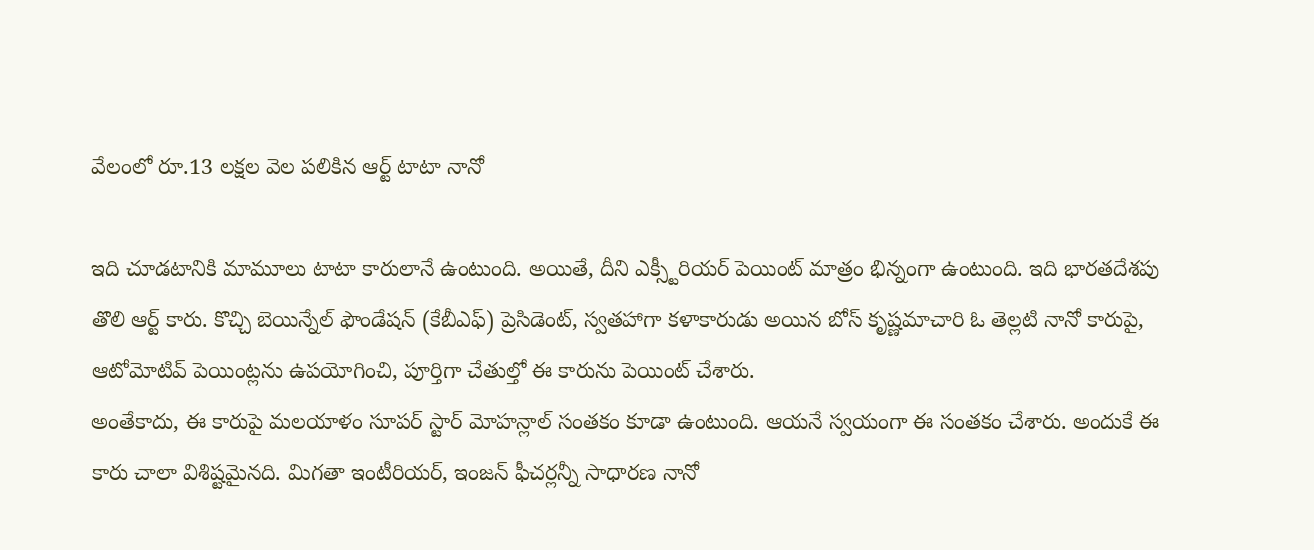వేలంలో రూ.13 లక్షల వెల పలికిన ఆర్ట్ టాటా నానో

ఇది చూడటానికి మామూలు టాటా కారులానే ఉంటుంది. అయితే, దీని ఎక్స్టీరియర్ పెయింట్ మాత్రం భిన్నంగా ఉంటుంది. ఇది భారతదేశపు తొలి ఆర్ట్ కారు. కొచ్చి బెయిన్నేల్ ఫౌండేషన్ (కేబీఎఫ్) ప్రెసిడెంట్, స్వతహాగా కళాకారుడు అయిన బోస్ కృష్ణమాచారి ఓ తెల్లటి నానో కారుపై, ఆటోమోటివ్ పెయింట్లను ఉపయోగించి, పూర్తిగా చేతుల్తో ఈ కారును పెయింట్ చేశారు.
అంతేకాదు, ఈ కారుపై మలయాళం సూపర్ స్టార్ మోహన్లాల్ సంతకం కూడా ఉంటుంది. ఆయనే స్వయంగా ఈ సంతకం చేశారు. అందుకే ఈ కారు చాలా విశిష్టమైనది. మిగతా ఇంటీరియర్, ఇంజన్ ఫీచర్లన్నీ సాధారణ నానో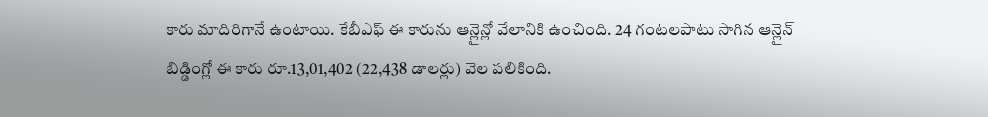కారు మాదిరిగానే ఉంటాయి. కేబీఎఫ్ ఈ కారును ఆన్లైన్లో వేలానికి ఉంచింది. 24 గంటలపాటు సాగిన ఆన్లైన్ బిడ్డింగ్లో ఈ కారు రూ.13,01,402 (22,438 డాలర్లు) వెల పలికింది.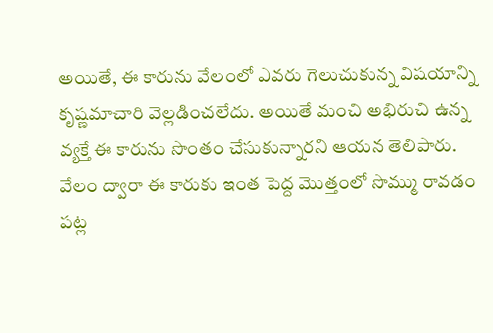అయితే, ఈ కారును వేలంలో ఎవరు గెలుచుకున్న విషయాన్ని కృష్ణమాచారి వెల్లడించలేదు. అయితే మంచి అభిరుచి ఉన్న వ్యక్తే ఈ కారును సొంతం చేసుకున్నారని ఆయన తెలిపారు. వేలం ద్వారా ఈ కారుకు ఇంత పెద్ద మొత్తంలో సొమ్ము రావడం పట్ల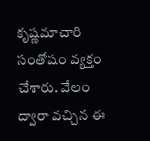కృష్ణమాచారి సంతోషం వ్యక్తం చేశారు. వేలం ద్వారా వచ్చిన ఈ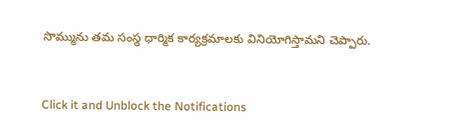సొమ్మును తమ సంస్థ ధార్మిక కార్యక్రమాలకు వినియోగిస్తామని చెప్పారు.


Click it and Unblock the Notifications